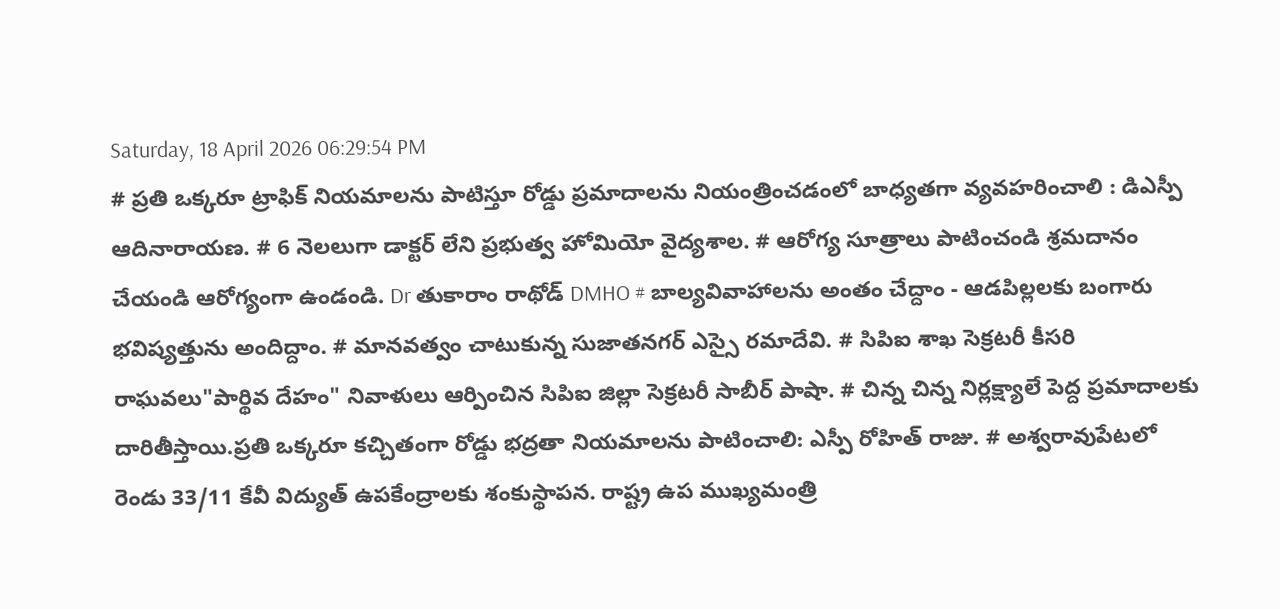Saturday, 18 April 2026 06:29:54 PM
# ప్రతి ఒక్కరూ ట్రాఫిక్ నియమాలను పాటిస్తూ రోడ్డు ప్రమాదాలను నియంత్రించడంలో బాధ్యతగా వ్యవహరించాలి : డిఎస్పీ ఆదినారాయణ. # 6 నెలలుగా డాక్టర్ లేని ప్రభుత్వ హోమియో వైద్యశాల. # ఆరోగ్య సూత్రాలు పాటించండి శ్రమదానం చేయండి ఆరోగ్యంగా ఉండండి. Dr తుకారాం రాథోడ్ DMHO # బాల్యవివాహాలను అంతం చేద్దాం - ఆడపిల్లలకు బంగారు భవిష్యత్తును అందిద్దాం. # మానవత్వం చాటుకున్న సుజాతనగర్ ఎస్సై రమాదేవి. # సిపిఐ శాఖ సెక్రటరీ కీసరి రాఘవలు"పార్థివ దేహం" నివాళులు ఆర్పించిన సిపిఐ జిల్లా సెక్రటరీ సాబీర్ పాషా. # చిన్న చిన్న నిర్లక్ష్యాలే పెద్ద ప్రమాదాలకు దారితీస్తాయి.ప్రతి ఒక్కరూ కచ్చితంగా రోడ్డు భద్రతా నియమాలను పాటించాలి: ఎస్పీ రోహిత్ రాజు. # అశ్వరావుపేటలో రెండు 33/11 కేవీ విద్యుత్ ఉపకేంద్రాలకు శంకుస్థాపన. రాష్ట్ర ఉప ముఖ్యమంత్రి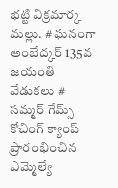భట్టి విక్రమార్క మల్లు. # ఘనంగా అంబేద్కర్ 135వ జయంతి వేడుకలు # సమ్మర్ గేమ్స్ కోచింగ్ క్యాంప్ ప్రారంభించిన ఎమ్మెల్యే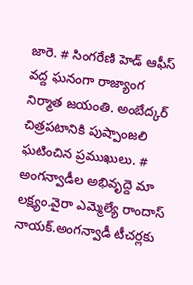జారె. # సింగరేణి హెడ్ ఆఫీస్ వద్ద ఘనంగా రాజ్యాంగ నిర్మాత జయంతి. అంబేద్కర్ చిత్రపటానికి పుష్పాంజలి ఘటించిన ప్రముఖులు. # అంగన్వాడీల అభివృద్దె మా లక్ష్యం.వైరా ఎమ్మెల్యే రాందాస్ నాయక్.అంగన్వాడీ టీచర్లకు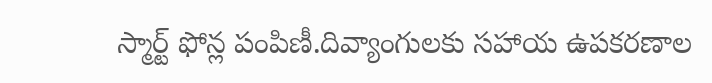స్మార్ట్ ఫోన్ల పంపిణీ.దివ్యాంగులకు సహాయ ఉపకరణాల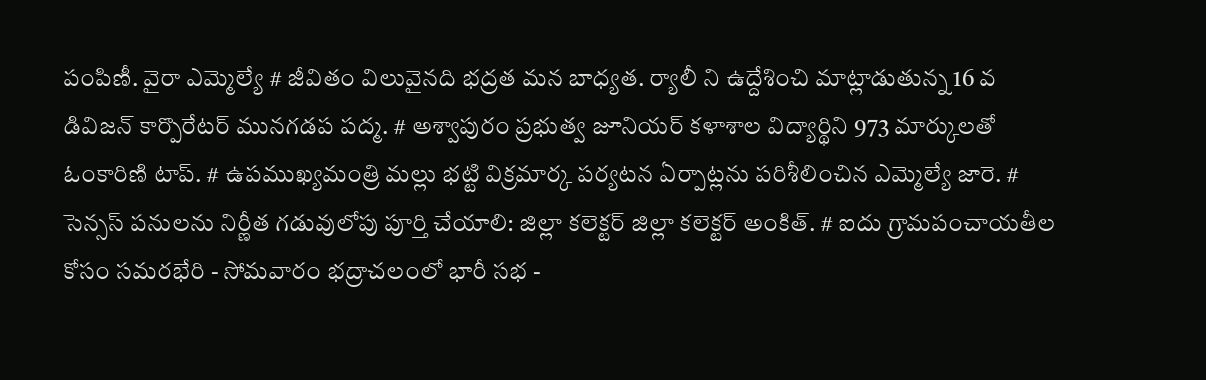పంపిణీ. వైరా ఎమ్మెల్యే # జీవితం విలువైనది భద్రత మన బాధ్యత. ర్యాలీ ని ఉద్దేశించి మాట్లాడుతున్న 16 వ డివిజన్ కార్పొరేటర్ మునగడప పద్మ. # అశ్వాపురం ప్రభుత్వ జూనియర్ కళాశాల విద్యార్థిని 973 మార్కులతో ఓంకారిణి టాప్. # ఉపముఖ్యమంత్రి మల్లు భట్టి విక్రమార్క పర్యటన ఏర్పాట్లను పరిశీలించిన ఎమ్మెల్యే జారె. # సెన్సస్ పనులను నిర్ణీత గడువులోపు పూర్తి చేయాలి: జిల్లా కలెక్టర్ జిల్లా కలెక్టర్ అంకిత్. # ఐదు గ్రామపంచాయతీల కోసం సమరభేరి - సోమవారం భద్రాచలంలో భారీ సభ -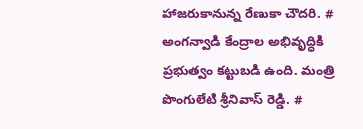హాజరుకానున్న రేణుకా చౌదరి. # అంగన్వాడి కేంద్రాల అభివృద్ధికి ప్రభుత్వం కట్టుబడి ఉంది. మంత్రి పొంగులేటి శ్రీనివాస్ రెడ్డి. #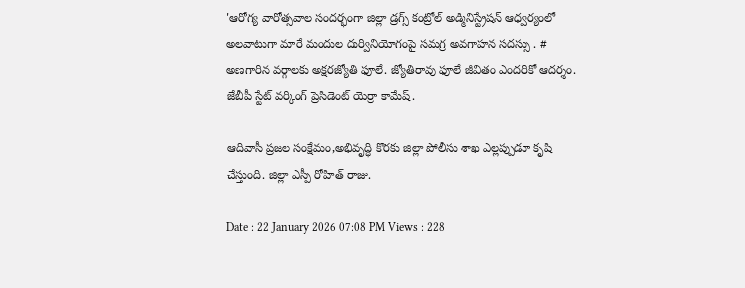'ఆరోగ్య వారోత్సవాల సందర్భంగా జిల్లా డ్రగ్స్ కంట్రోల్ అడ్మినిస్ట్రేషన్ ఆధ్వర్యంలో అలవాటుగా మారే మందుల దుర్వినియోగంపై సమగ్ర అవగాహన సదస్సు . # అణగారిన వర్గాలకు అక్షరజ్యోతి ఫూలే. జ్యోతిరావు ఫూలే జీవితం ఎందరికో ఆదర్శం. జేబీపీ స్టేట్ వర్కింగ్ ప్రెసిడెంట్ యెర్రా కామేష్.

ఆదివాసీ ప్రజల సంక్షేమం,అభివృద్ధి కొరకు జిల్లా పోలీసు శాఖ ఎల్లప్పుడూ కృషి చేస్తుంది. జిల్లా ఎస్పీ రోహిత్ రాజు.

Date : 22 January 2026 07:08 PM Views : 228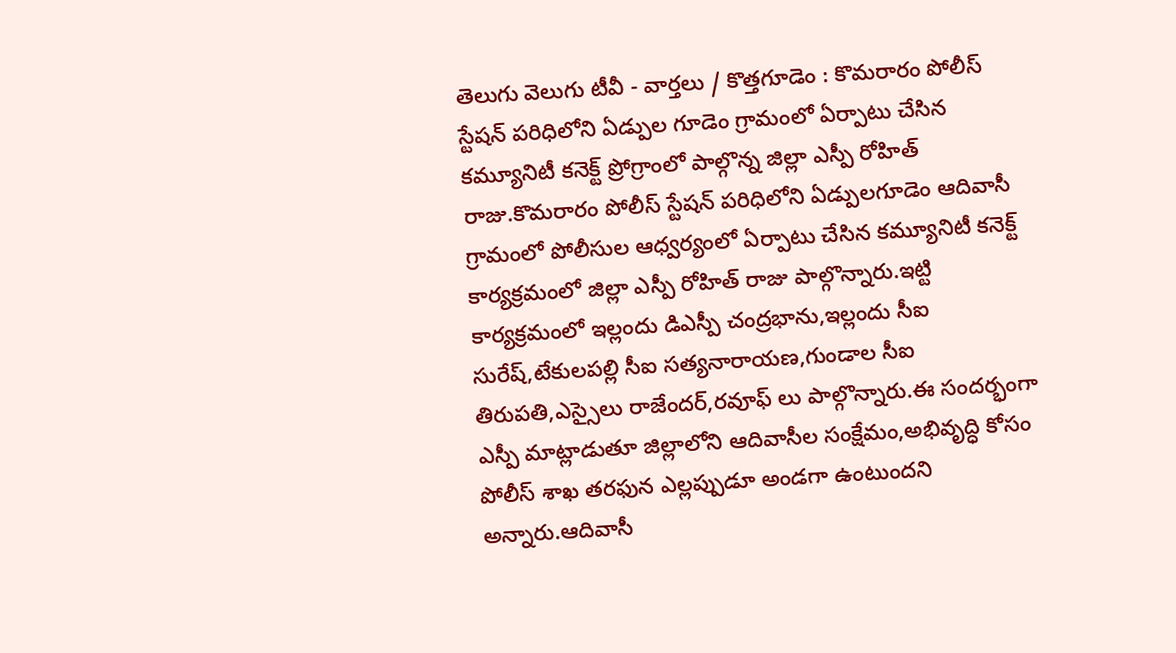తెలుగు వెలుగు టీవీ - వార్తలు / కొత్తగూడెం : కొమరారం పోలీస్ స్టేషన్ పరిధిలోని ఏడ్పుల గూడెం గ్రామంలో ఏర్పాటు చేసిన కమ్యూనిటీ కనెక్ట్ ప్రోగ్రాంలో పాల్గొన్న జిల్లా ఎస్పీ రోహిత్ రాజు.కొమరారం పోలీస్ స్టేషన్ పరిధిలోని ఏడ్పులగూడెం ఆదివాసీ గ్రామంలో పోలీసుల ఆధ్వర్యంలో ఏర్పాటు చేసిన కమ్యూనిటీ కనెక్ట్ కార్యక్రమంలో జిల్లా ఎస్పీ రోహిత్ రాజు పాల్గొన్నారు.ఇట్టి కార్యక్రమంలో ఇల్లందు డిఎస్పీ చంద్రభాను,ఇల్లందు సీఐ సురేష్,టేకులపల్లి సీఐ సత్యనారాయణ,గుండాల సీఐ తిరుపతి,ఎస్సైలు రాజేందర్,రవూఫ్ లు పాల్గొన్నారు.ఈ సందర్భంగా ఎస్పీ మాట్లాడుతూ జిల్లాలోని ఆదివాసీల సంక్షేమం,అభివృద్ధి కోసం పోలీస్ శాఖ తరఫున ఎల్లప్పుడూ అండగా ఉంటుందని అన్నారు.ఆదివాసీ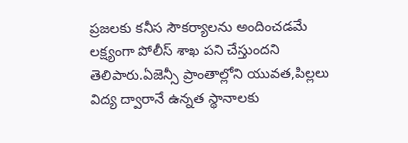ప్రజలకు కనీస సౌకర్యాలను అందించడమే లక్ష్యంగా పోలీస్ శాఖ పని చేస్తుందని తెలిపారు.ఏజెన్సీ ప్రాంతాల్లోని యువత,పిల్లలు విద్య ద్వారానే ఉన్నత స్థానాలకు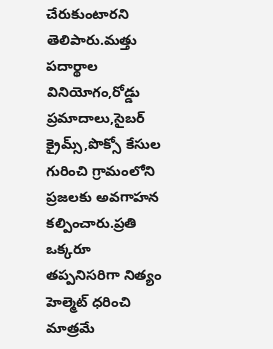చేరుకుంటారని తెలిపారు.మత్తు పదార్థాల వినియోగం,రోడ్డు ప్రమాదాలు,సైబర్ క్రైమ్స్,పొక్సో కేసుల గురించి గ్రామంలోని ప్రజలకు అవగాహన కల్పించారు.ప్రతి ఒక్కరూ తప్పనిసరిగా నిత్యం హెల్మెట్ ధరించి మాత్రమే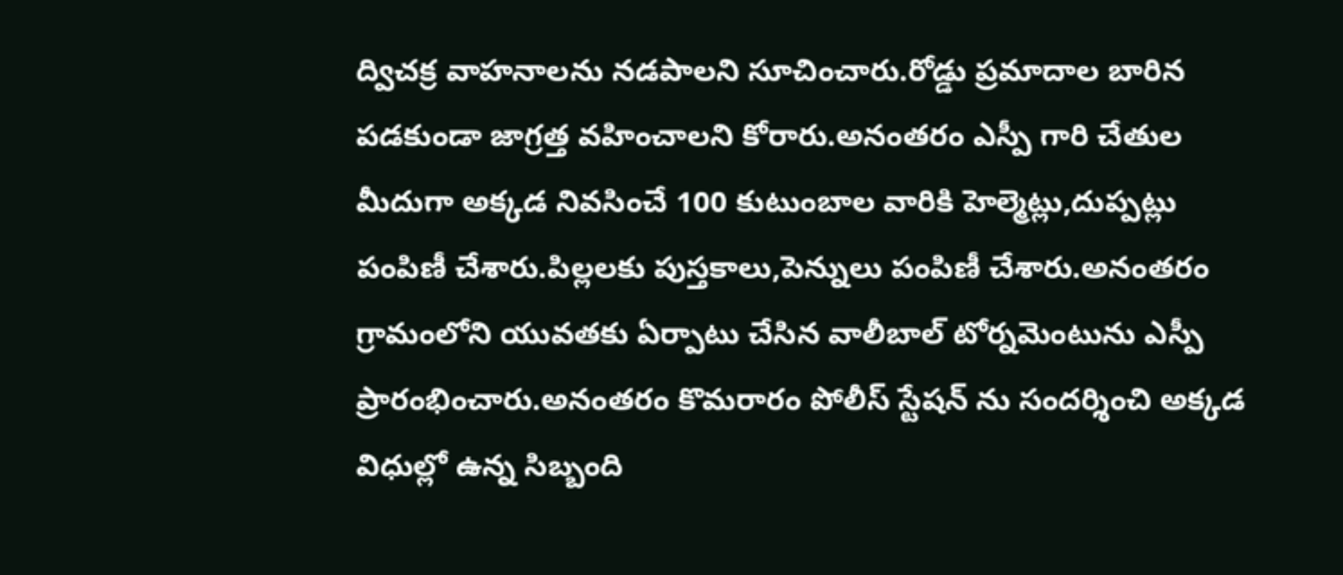ద్విచక్ర వాహనాలను నడపాలని సూచించారు.రోడ్డు ప్రమాదాల బారిన పడకుండా జాగ్రత్త వహించాలని కోరారు.అనంతరం ఎస్పీ గారి చేతుల మీదుగా అక్కడ నివసించే 100 కుటుంబాల వారికి హెల్మెట్లు,దుప్పట్లు పంపిణీ చేశారు.పిల్లలకు పుస్తకాలు,పెన్నులు పంపిణీ చేశారు.అనంతరం గ్రామంలోని యువతకు ఏర్పాటు చేసిన వాలీబాల్ టోర్నమెంటును ఎస్పీ ప్రారంభించారు.అనంతరం కొమరారం పోలీస్ స్టేషన్ ను సందర్శించి అక్కడ విధుల్లో ఉన్న సిబ్బంది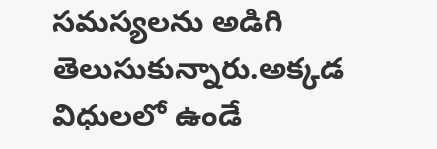సమస్యలను అడిగి తెలుసుకున్నారు.అక్కడ విధులలో ఉండే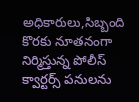అధికారులు,సిబ్బంది కొరకు నూతనంగా నిర్మిస్తున్న పోలీస్ క్వార్టర్స్ పనులను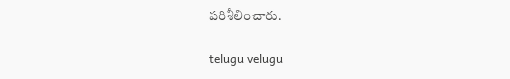పరిశీలించారు.

telugu velugu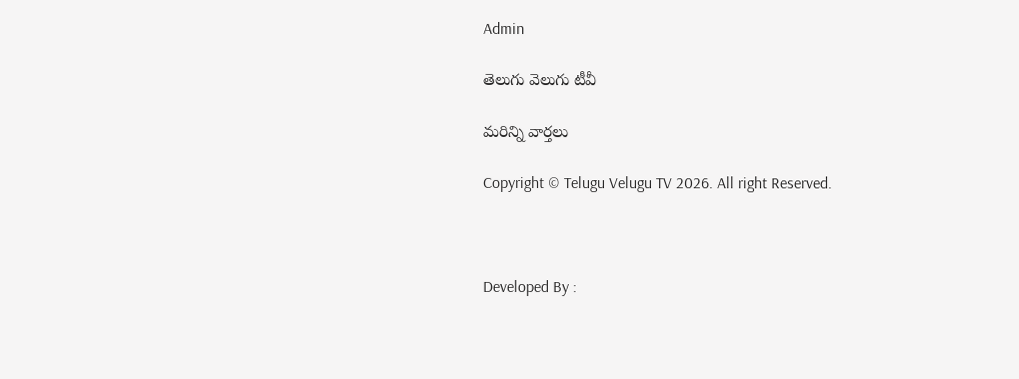Admin

తెలుగు వెలుగు టీవీ

మరిన్ని వార్తలు

Copyright © Telugu Velugu TV 2026. All right Reserved.



Developed By :